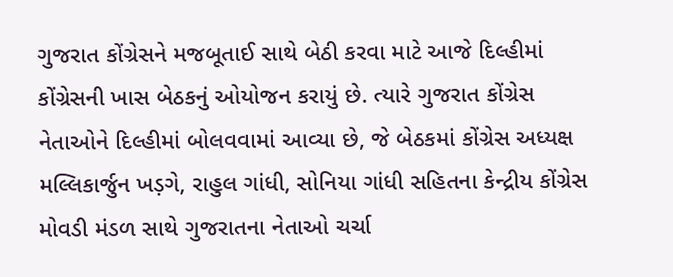ગુજરાત કોંગ્રેસને મજબૂતાઈ સાથે બેઠી કરવા માટે આજે દિલ્હીમાં કોંગ્રેસની ખાસ બેઠકનું ઓયોજન કરાયું છે. ત્યારે ગુજરાત કોંગ્રેસ નેતાઓને દિલ્હીમાં બોલવવામાં આવ્યા છે, જે બેઠકમાં કોંગ્રેસ અધ્યક્ષ મલ્લિકાર્જુન ખડ઼ગે, રાહુલ ગાંધી, સોનિયા ગાંધી સહિતના કેન્દ્રીય કોંગ્રેસ મોવડી મંડળ સાથે ગુજરાતના નેતાઓ ચર્ચા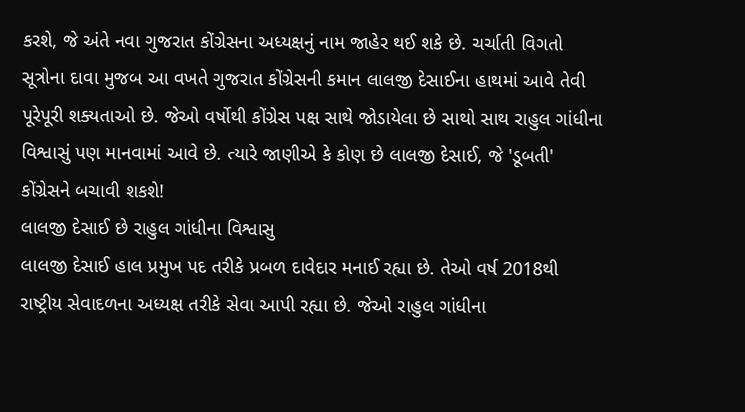કરશે, જે અંતે નવા ગુજરાત કોંગ્રેસના અધ્યક્ષનું નામ જાહેર થઈ શકે છે. ચર્ચાતી વિગતો સૂત્રોના દાવા મુજબ આ વખતે ગુજરાત કોંગ્રેસની કમાન લાલજી દેસાઈના હાથમાં આવે તેવી પૂરેપૂરી શક્યતાઓ છે. જેઓ વર્ષોથી કોંગ્રેસ પક્ષ સાથે જોડાયેલા છે સાથો સાથ રાહુલ ગાંધીના વિશ્વાસું પણ માનવામાં આવે છે. ત્યારે જાણીએ કે કોણ છે લાલજી દેસાઈ, જે 'ડૂબતી' કોંગ્રેસને બચાવી શકશે!
લાલજી દેસાઈ છે રાહુલ ગાંધીના વિશ્વાસુ
લાલજી દેસાઈ હાલ પ્રમુખ પદ તરીકે પ્રબળ દાવેદાર મનાઈ રહ્યા છે. તેઓ વર્ષ 2018થી રાષ્ટ્રીય સેવાદળના અધ્યક્ષ તરીકે સેવા આપી રહ્યા છે. જેઓ રાહુલ ગાંધીના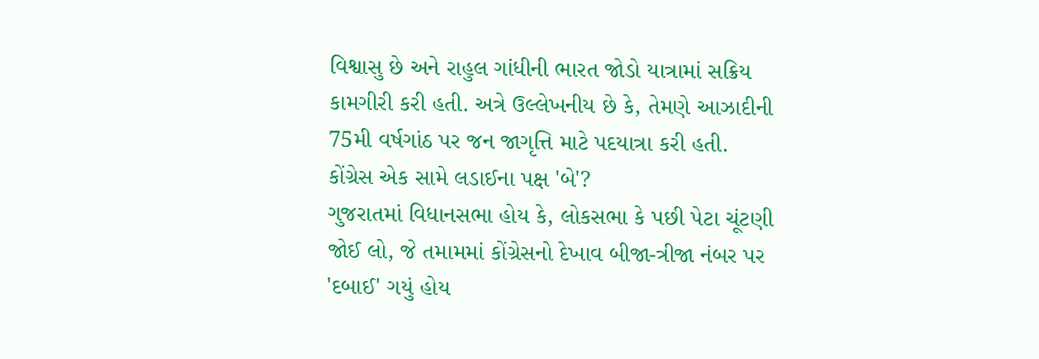વિશ્વાસુ છે અને રાહુલ ગાંધીની ભારત જોડો યાત્રામાં સક્રિય કામગીરી કરી હતી. અત્રે ઉલ્લેખનીય છે કે, તેમણે આઝાદીની 75મી વર્ષગાંઠ પર જન જાગૃત્તિ માટે પદયાત્રા કરી હતી.
કોંગ્રેસ એક સામે લડાઈના પક્ષ 'બે'?
ગુજરાતમાં વિધાનસભા હોય કે, લોકસભા કે પછી પેટા ચૂંટણી જોઈ લો, જે તમામમાં કોંગ્રેસનો દેખાવ બીજા-ત્રીજા નંબર પર 'દબાઈ' ગયું હોય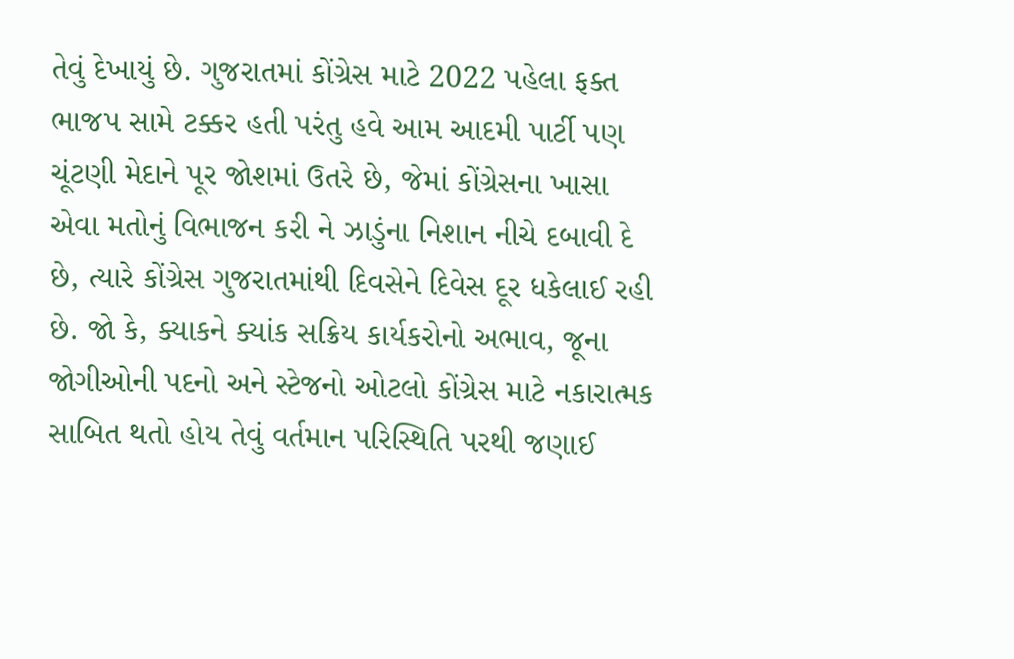તેવું દેખાયું છે. ગુજરાતમાં કોંગ્રેસ માટે 2022 પહેલા ફક્ત ભાજપ સામે ટક્કર હતી પરંતુ હવે આમ આદમી પાર્ટી પણ ચૂંટણી મેદાને પૂર જોશમાં ઉતરે છે, જેમાં કોંગ્રેસના ખાસા એવા મતોનું વિભાજન કરી ને ઝાડુંના નિશાન નીચે દબાવી દે છે, ત્યારે કોંગ્રેસ ગુજરાતમાંથી દિવસેને દિવેસ દૂર ધકેલાઈ રહી છે. જો કે, ક્યાકને ક્યાંક સક્રિય કાર્યકરોનો અભાવ, જૂના જોગીઓની પદનો અને સ્ટેજનો ઓટલો કોંગ્રેસ માટે નકારાત્મક સાબિત થતો હોય તેવું વર્તમાન પરિસ્થિતિ પરથી જણાઈ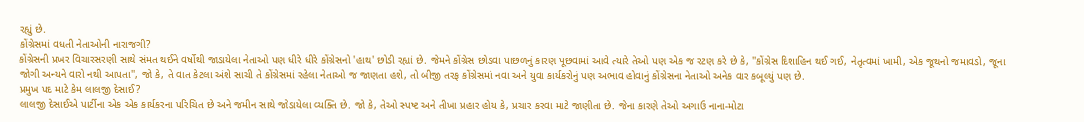રહ્યું છે.
કોંગ્રેસમાં વધતી નેતાઓની નારાજગી?
કોંગ્રેસની પ્રખર વિચારસરણી સાથે સંમત થઈને વર્ષોથી જાડાયેલા નેતાઓ પણ ધીરે ધીરે કોંગ્રેસનો 'હાથ' છોડી રહ્યાં છે. જેમને કોંગ્રેસ છોડવા પાછળનું કારણ પૂછવામાં આવે ત્યારે તેઓ પણ એક જ રટણ કરે છે કે, ''કોંગ્રેસ દિશાહિન થઈ ગઈ, નેતૃત્વમાં ખામી, એક જૂથનો જમાવડો, જૂના જોગી અન્યને વારો નથી આપતા'', જો કે, તે વાત કેટલા અંશે સાચી તે કોંગ્રેસમાં રહેલા નેતાઓ જ જાણતા હશે, તો બીજી તરફ કોંગ્રેસમાં નવા અને યુવા કાર્યકરોનું પણ અભાવ હોવાનું કોંગ્રેસના નેતાઓ અનેક વાર કબૂલ્યું પણ છે.
પ્રમુખ પદ માટે કેમ લાલજી દેસાઈ?
લાલજી દેસાઈએ પાર્ટીના એક એક કાર્યકરના પરિચિત છે અને જમીન સાથે જોડાયેલા વ્યક્તિ છે. જો કે, તેઓ સ્પષ્ટ અને તીખા પ્રહાર હોય કે, પ્રચાર કરવા માટે જાણીતા છે. જેના કારણે તેઓ અગાઉ નાના-મોટા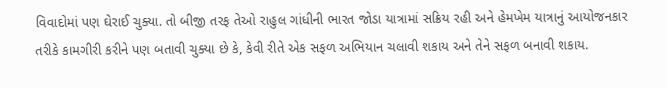વિવાદોમાં પણ ઘેરાઈ ચુક્યા. તો બીજી તરફ તેઓ રાહુલ ગાંધીની ભારત જોડા યાત્રામાં સક્રિય રહી અને હેમખેમ યાત્રાનું આયોજનકાર તરીકે કામગીરી કરીને પણ બતાવી ચુક્યા છે કે, કેવી રીતે એક સફળ અભિયાન ચલાવી શકાય અને તેને સફળ બનાવી શકાય.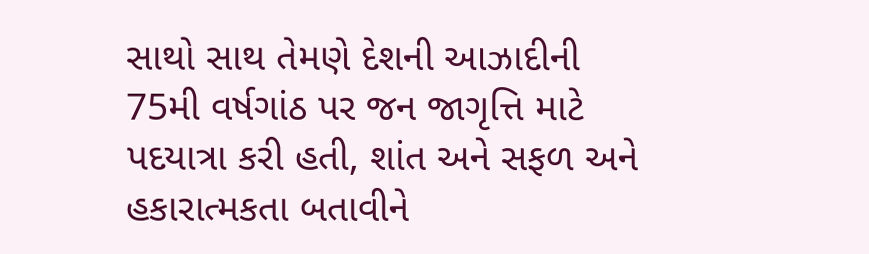સાથો સાથ તેમણે દેશની આઝાદીની 75મી વર્ષગાંઠ પર જન જાગૃત્તિ માટે પદયાત્રા કરી હતી, શાંત અને સફળ અને હકારાત્મકતા બતાવીને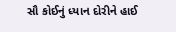સૌ કોઈનું ધ્યાન દોરીને હાઈ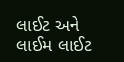લાઈટ અને લાઈમ લાઈટ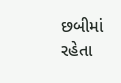છબીમાં રહેતા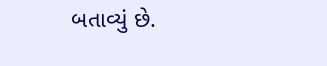બતાવ્યું છે.